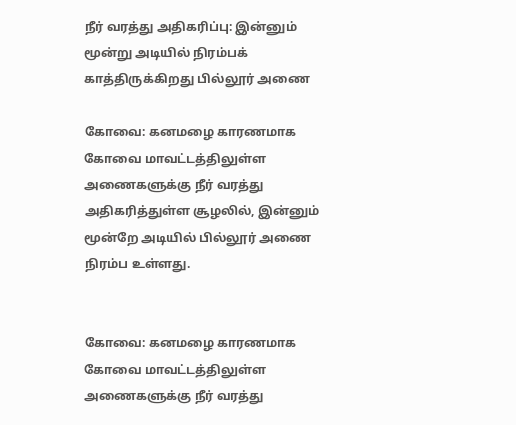நீர் வரத்து அதிகரிப்பு: இன்னும் மூன்று அடியில் நிரம்பக் காத்திருக்கிறது பில்லூர் அணை

கோவை: கனமழை காரணமாக கோவை மாவட்டத்திலுள்ள அணைகளுக்கு நீர் வரத்து அதிகரித்துள்ள சூழலில், இன்னும் மூன்றே அடியில் பில்லூர் அணை நிரம்ப உள்ளது.


கோவை: கனமழை காரணமாக கோவை மாவட்டத்திலுள்ள அணைகளுக்கு நீர் வரத்து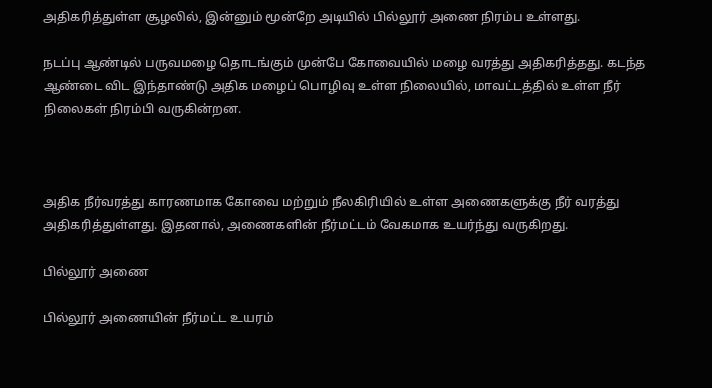அதிகரித்துள்ள சூழலில், இன்னும் மூன்றே அடியில் பில்லூர் அணை நிரம்ப உள்ளது.

நடப்பு ஆண்டில் பருவமழை தொடங்கும் முன்பே கோவையில் மழை வரத்து அதிகரித்தது. கடந்த ஆண்டை விட இந்தாண்டு அதிக மழைப் பொழிவு உள்ள நிலையில், மாவட்டத்தில் உள்ள நீர் நிலைகள் நிரம்பி வருகின்றன.



அதிக நீர்வரத்து காரணமாக கோவை மற்றும் நீலகிரியில் உள்ள அணைகளுக்கு நீர் வரத்து அதிகரித்துள்ளது. இதனால், அணைகளின் நீர்மட்டம் வேகமாக உயர்ந்து வருகிறது.

பில்லூர் அணை

பில்லூர் அணையின் நீர்மட்ட உயரம்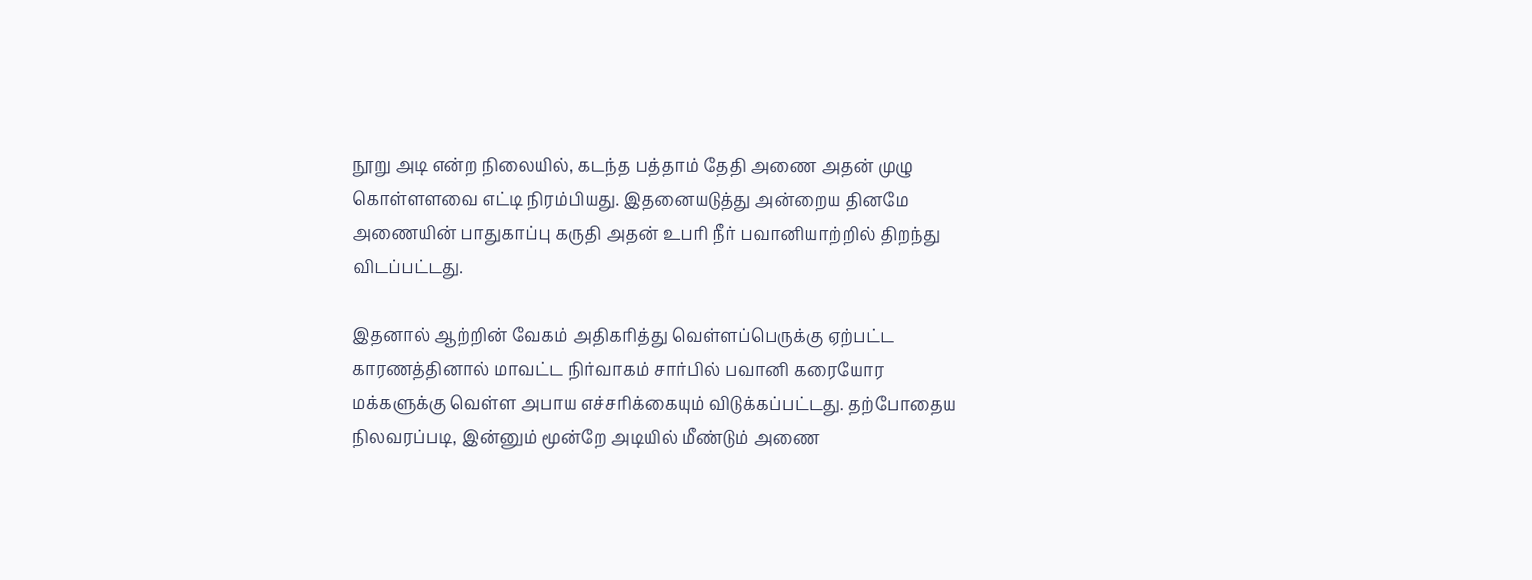நூறு அடி என்ற நிலையில், கடந்த பத்தாம் தேதி அணை அதன் முழு கொள்ளளவை எட்டி நிரம்பியது. இதனையடுத்து அன்றைய தினமே அணையின் பாதுகாப்பு கருதி அதன் உபரி நீர் பவானியாற்றில் திறந்து விடப்பட்டது.

இதனால் ஆற்றின் வேகம் அதிகரித்து வெள்ளப்பெருக்கு ஏற்பட்ட காரணத்தினால் மாவட்ட நிர்வாகம் சார்பில் பவானி கரையோர மக்களுக்கு வெள்ள அபாய எச்சரிக்கையும் விடுக்கப்பட்டது. தற்போதைய நிலவரப்படி, இன்னும் மூன்றே அடியில் மீண்டும் அணை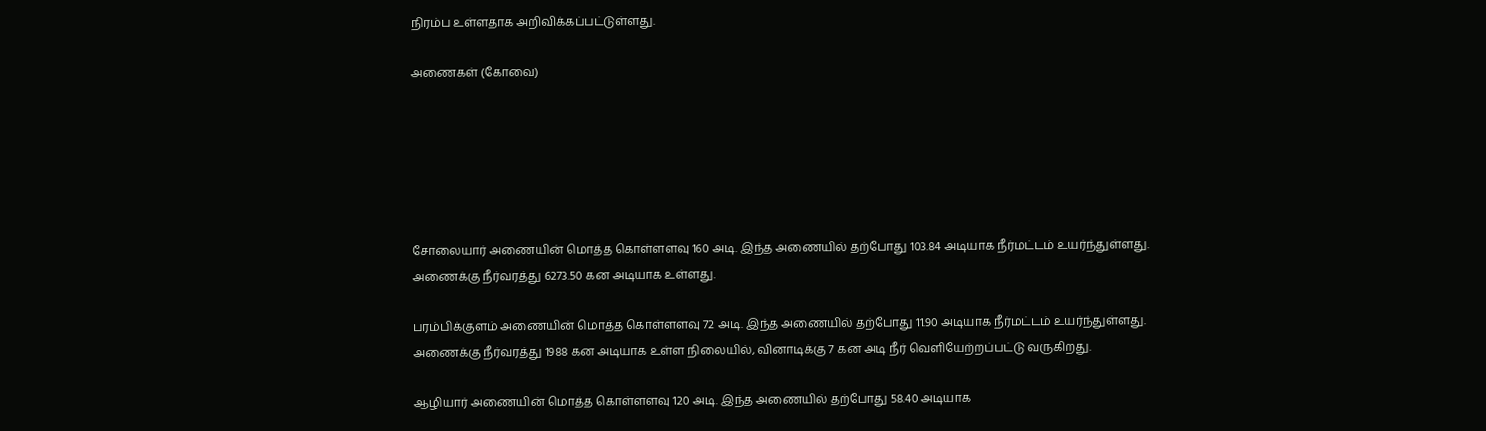நிரம்ப உள்ளதாக அறிவிக்கப்பட்டுள்ளது.

அணைகள் (கோவை)






சோலையார் அணையின் மொத்த கொள்ளளவு 160 அடி. இந்த அணையில் தற்போது 103.84 அடியாக நீர்மட்டம் உயர்ந்துள்ளது. அணைக்கு நீர்வரத்து 6273.50 கன அடியாக உள்ளது.

பரம்பிக்குளம் அணையின் மொத்த கொள்ளளவு 72 அடி. இந்த அணையில் தற்போது 11.90 அடியாக நீர்மட்டம் உயர்ந்துள்ளது. அணைக்கு நீர்வரத்து 1988 கன அடியாக உள்ள நிலையில், வினாடிக்கு 7 கன அடி நீர் வெளியேற்றப்பட்டு வருகிறது.

ஆழியார் அணையின் மொத்த கொள்ளளவு 120 அடி. இந்த அணையில் தற்போது 58.40 அடியாக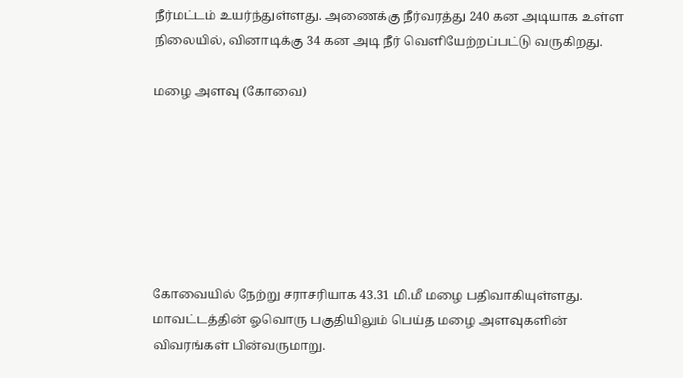நீர்மட்டம் உயர்ந்துள்ளது. அணைக்கு நீர்வரத்து 240 கன அடியாக உள்ள நிலையில், வினாடிக்கு 34 கன அடி நீர் வெளியேற்றப்பட்டு வருகிறது.

மழை அளவு (கோவை)







கோவையில் நேற்று சராசரியாக 43.31 மி.மீ மழை பதிவாகியுள்ளது. மாவட்டத்தின் ஓவொரு பகுதியிலும் பெய்த மழை அளவுகளின் விவரங்கள் பின்வருமாறு.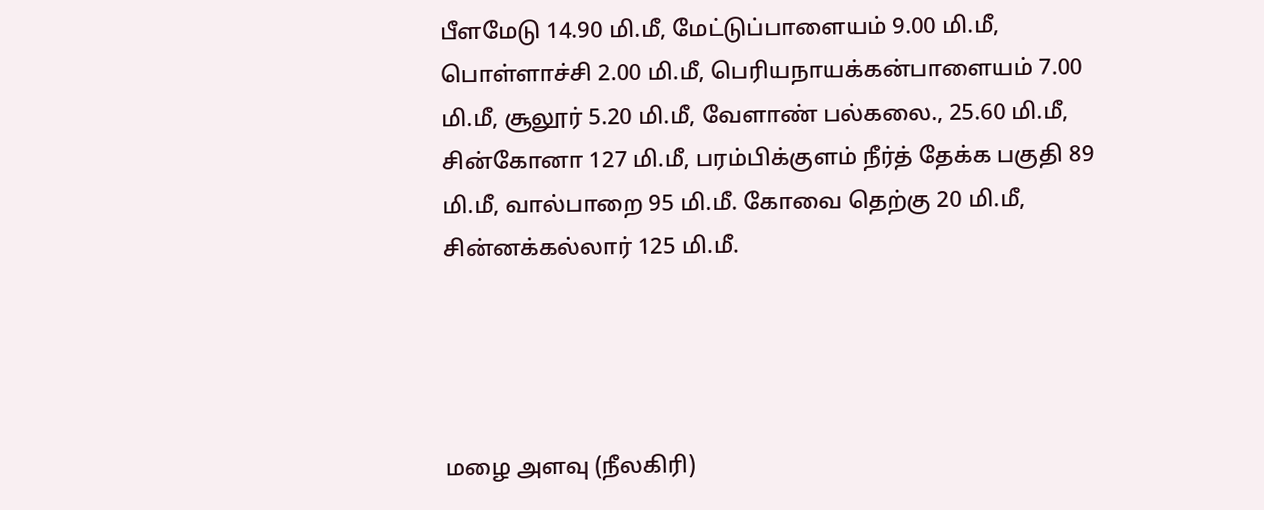பீளமேடு 14.90 மி.மீ, மேட்டுப்பாளையம் 9.00 மி.மீ, பொள்ளாச்சி 2.00 மி.மீ, பெரியநாயக்கன்பாளையம் 7.00 மி.மீ, சூலூர் 5.20 மி.மீ, வேளாண் பல்கலை., 25.60 மி.மீ, சின்கோனா 127 மி.மீ, பரம்பிக்குளம் நீர்த் தேக்க பகுதி 89 மி.மீ, வால்பாறை 95 மி.மீ. கோவை தெற்கு 20 மி.மீ, சின்னக்கல்லார் 125 மி.மீ.




மழை அளவு (நீலகிரி)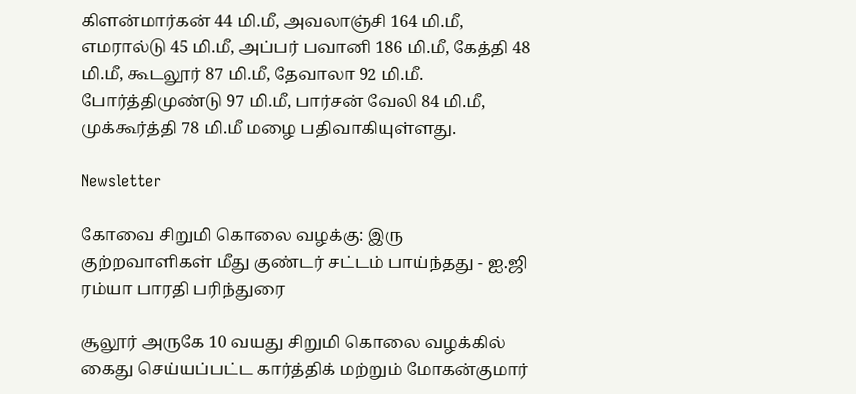கிளன்மார்கன் 44 மி.மீ, அவலாஞ்சி 164 மி.மீ, எமரால்டு 45 மி.மீ, அப்பர் பவானி 186 மி.மீ, கேத்தி 48 மி.மீ, கூடலூர் 87 மி.மீ, தேவாலா 92 மி.மீ. போர்த்திமுண்டு 97 மி.மீ, பார்சன் வேலி 84 மி.மீ, முக்கூர்த்தி 78 மி.மீ மழை பதிவாகியுள்ளது.

Newsletter

கோவை சிறுமி கொலை வழக்கு: இரு குற்றவாளிகள் மீது குண்டர் சட்டம் பாய்ந்தது - ஐ.ஜி ரம்யா பாரதி பரிந்துரை

சூலூர் அருகே 10 வயது சிறுமி கொலை வழக்கில் கைது செய்யப்பட்ட கார்த்திக் மற்றும் மோகன்குமார்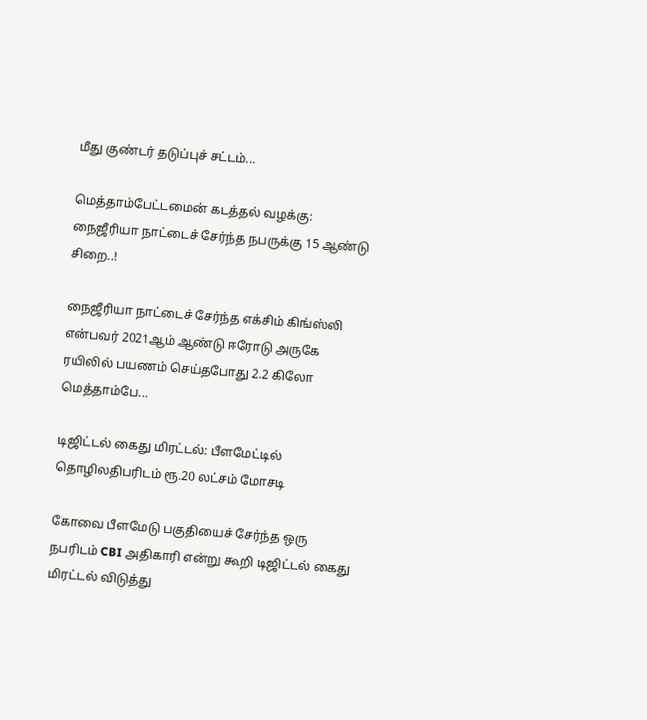மீது குண்டர் தடுப்புச் சட்டம்...

மெத்தாம்பேட்டமைன் கடத்தல் வழக்கு: நைஜீரியா நாட்டைச் சேர்ந்த நபருக்கு 15 ஆண்டு சிறை..!

நைஜீரியா நாட்டைச் சேர்ந்த எக்சிம் கிங்ஸ்லி என்பவர் 2021ஆம் ஆண்டு ஈரோடு அருகே ரயிலில் பயணம் செய்தபோது 2.2 கிலோ மெத்தாம்பே...

டிஜிட்டல் கைது மிரட்டல்: பீளமேட்டில் தொழிலதிபரிடம் ரூ.20 லட்சம் மோசடி

கோவை பீளமேடு பகுதியைச் சேர்ந்த ஒரு நபரிடம் CBI அதிகாரி என்று கூறி டிஜிட்டல் கைது மிரட்டல் விடுத்து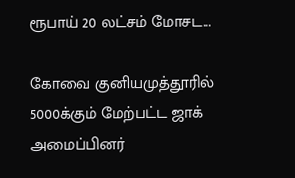ரூபாய் 20 லட்சம் மோசட...

கோவை குனியமுத்தூரில் 5000க்கும் மேற்பட்ட ஜாக் அமைப்பினர்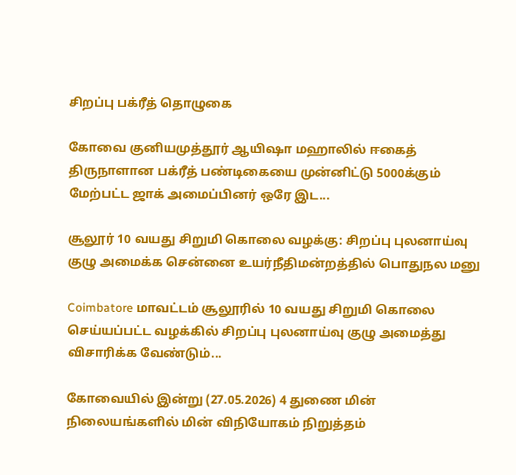சிறப்பு பக்ரீத் தொழுகை

கோவை குனியமுத்தூர் ஆயிஷா மஹாலில் ஈகைத் திருநாளான பக்ரீத் பண்டிகையை முன்னிட்டு 5000க்கும் மேற்பட்ட ஜாக் அமைப்பினர் ஒரே இட...

சூலூர் 10 வயது சிறுமி கொலை வழக்கு: சிறப்பு புலனாய்வு குழு அமைக்க சென்னை உயர்நீதிமன்றத்தில் பொதுநல மனு

Coimbatore மாவட்டம் சூலூரில் 10 வயது சிறுமி கொலை செய்யப்பட்ட வழக்கில் சிறப்பு புலனாய்வு குழு அமைத்து விசாரிக்க வேண்டும்...

கோவையில் இன்று (27.05.2026) 4 துணை மின் நிலையங்களில் மின் விநியோகம் நிறுத்தம்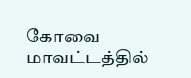கோவை மாவட்டத்தில்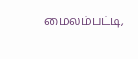மைலம்பட்டி,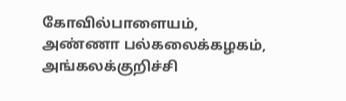கோவில்பாளையம், அண்ணா பல்கலைக்கழகம், அங்கலக்குறிச்சி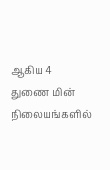ஆகிய 4 துணை மின் நிலையங்களில்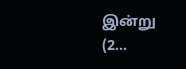இன்று (2...